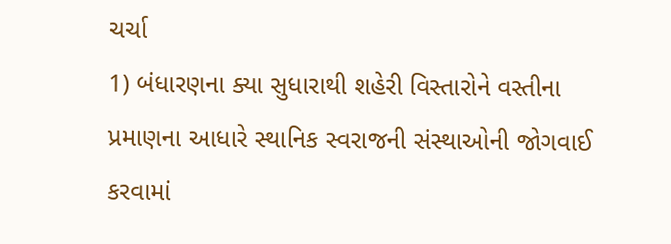ચર્ચા
1) બંધારણના ક્યા સુધારાથી શહેરી વિસ્તારોને વસ્તીના પ્રમાણના આધારે સ્થાનિક સ્વરાજની સંસ્થાઓની જોગવાઈ કરવામાં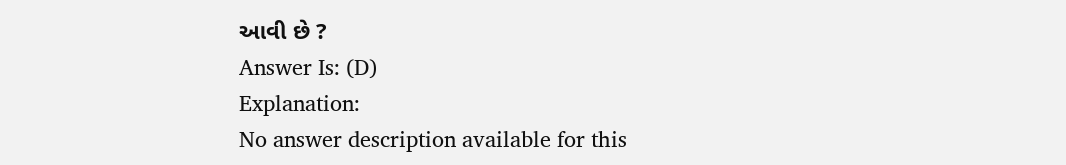આવી છે ?
Answer Is: (D)
Explanation:
No answer description available for this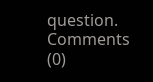question.
Comments (0)